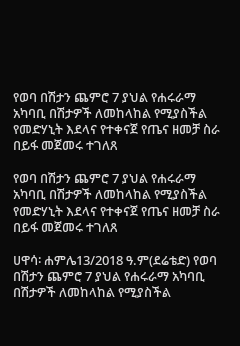የወባ በሽታን ጨምሮ 7 ያህል የሐሩራማ አካባቢ በሽታዎች ለመከላከል የሚያስችል የመድሃኒት እደላና የተቀናጀ የጤና ዘመቻ ስራ በይፋ መጀመሩ ተገለጸ

የወባ በሽታን ጨምሮ 7 ያህል የሐሩራማ አካባቢ በሽታዎች ለመከላከል የሚያስችል የመድሃኒት እደላና የተቀናጀ የጤና ዘመቻ ስራ በይፋ መጀመሩ ተገለጸ

ሀዋሳ፡ ሐምሌ13/2018 ዓ.ም(ደሬቴድ) የወባ በሽታን ጨምሮ 7 ያህል የሐሩራማ አካባቢ በሽታዎች ለመከላከል የሚያስችል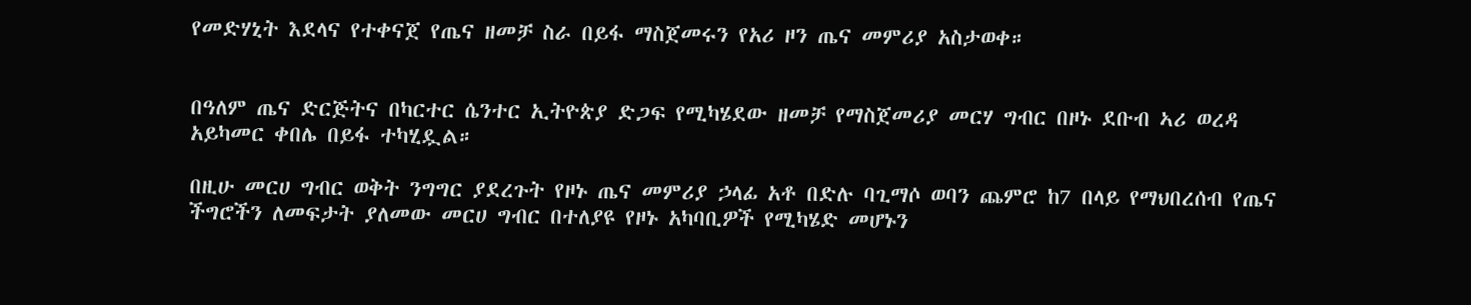የመድሃኒት እደላና የተቀናጀ የጤና ዘመቻ ስራ በይፋ ማስጀመሩን የአሪ ዞን ጤና መምሪያ አስታወቀ።


በዓለም ጤና ድርጅትና በካርተር ሴንተር ኢትዮጵያ ድጋፍ የሚካሄደው ዘመቻ የማስጀመሪያ መርሃ ግብር በዞኑ ደቡብ ኣሪ ወረዳ አይካመር ቀበሌ በይፋ ተካሂዷል።

በዚሁ መርሀ ግብር ወቅት ንግግር ያደረጉት የዞኑ ጤና መምሪያ ኃላፊ አቶ በድሉ ባጊማሶ ወባን ጨምሮ ከ7 በላይ የማህበረሰብ የጤና ችግሮችን ለመፍታት ያለመው መርሀ ግብር በተለያዩ የዞኑ አካባቢዎች የሚካሄድ መሆኑን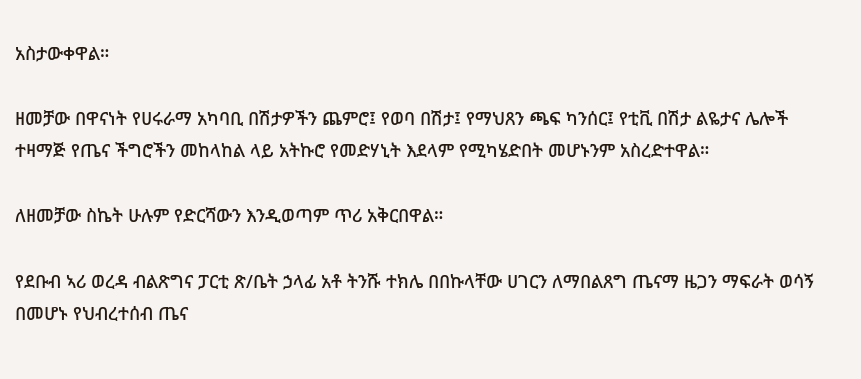አስታውቀዋል።

ዘመቻው በዋናነት የሀሩራማ አካባቢ በሽታዎችን ጨምሮ፤ የወባ በሽታ፤ የማህጸን ጫፍ ካንሰር፤ የቲቪ በሽታ ልዬታና ሌሎች ተዛማጅ የጤና ችግሮችን መከላከል ላይ አትኩሮ የመድሃኒት እደላም የሚካሄድበት መሆኑንም አስረድተዋል።

ለዘመቻው ስኬት ሁሉም የድርሻውን እንዲወጣም ጥሪ አቅርበዋል።

የደቡብ ኣሪ ወረዳ ብልጽግና ፓርቲ ጽ/ቤት ኃላፊ አቶ ትንሹ ተክሌ በበኩላቸው ሀገርን ለማበልጸግ ጤናማ ዜጋን ማፍራት ወሳኝ በመሆኑ የህብረተሰብ ጤና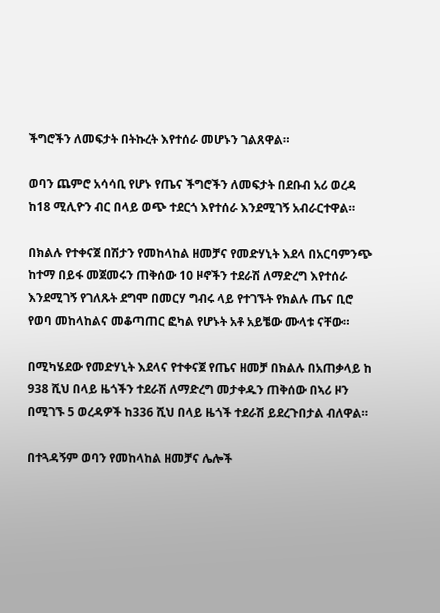ችግሮችን ለመፍታት በትኩረት እየተሰራ መሆኑን ገልጸዋል።

ወባን ጨምሮ አሳሳቢ የሆኑ የጤና ችግሮችን ለመፍታት በደቡብ አሪ ወረዳ ከ18 ሚሊዮን ብር በላይ ወጭ ተደርጎ እየተሰራ እንደሚገኝ አብራርተዋል።

በክልሉ የተቀናጀ በሽታን የመከላከል ዘመቻና የመድሃኒት እደላ በአርባምንጭ ከተማ በይፋ መጀመሩን ጠቅሰው 10 ዞኖችን ተደራሽ ለማድረግ እየተሰራ እንደሚገኝ የገለጹት ደግሞ በመርሃ ግብሩ ላይ የተገኙት የክልሉ ጤና ቢሮ የወባ መከላከልና መቆጣጠር ፎካል የሆኑት አቶ አይቼው ሙላቱ ናቸው።

በሚካሄደው የመድሃኒት እደላና የተቀናጀ የጤና ዘመቻ በክልሉ በአጠቃላይ ከ 938 ሺህ በላይ ዜጎችን ተደራሽ ለማድረግ መታቀዱን ጠቅሰው በኣሪ ዞን በሚገኙ 5 ወረዳዎች ከ336 ሺህ በላይ ዜጎች ተደራሽ ይደረጉበታል ብለዋል።

በተጓዳኝም ወባን የመከላከል ዘመቻና ሌሎች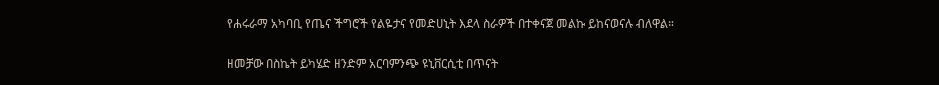የሐሩራማ አካባቢ የጤና ችግሮች የልዬታና የመድሀኒት እደላ ስራዎች በተቀናጀ መልኩ ይከናወናሉ ብለዋል።

ዘመቻው በስኬት ይካሄድ ዘንድም አርባምንጭ ዩኒቨርሲቲ በጥናት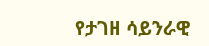የታገዘ ሳይንራዊ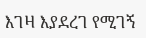እገዛ እያደረገ የሚገኝ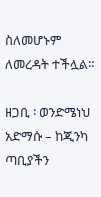ስለመሆኑም ለመረዳት ተችሏል።

ዘጋቢ ፡ ወንድሜነህ አድማሱ – ከጂንካ  ጣቢያችን